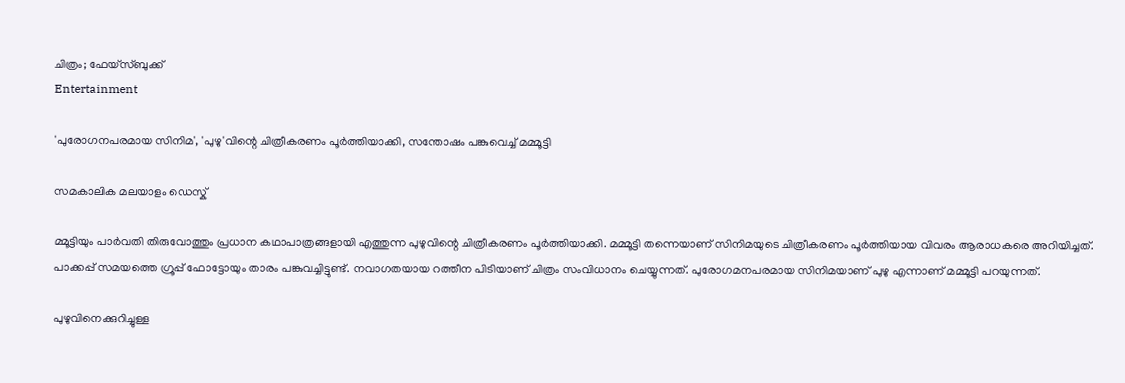ചിത്രം; ഫേയ്സ്ബുക്ക്
Entertainment

'പുരോഗനപരമായ സിനിമ', 'പുഴു'വിന്റെ ചിത്രീകരണം പൂർത്തിയാക്കി, സന്തോഷം പങ്കുവെച്ച് മമ്മൂട്ടി

സമകാലിക മലയാളം ഡെസ്ക്

മ്മൂട്ടിയും പാർവതി തിരുവോത്തും പ്രധാന കഥാപാത്രങ്ങളായി എത്തുന്ന പുഴുവിന്റെ ചിത്രീകരണം പൂർത്തിയാക്കി. മമ്മൂട്ടി തന്നെയാണ് സിനിമയുടെ ചിത്രീകരണം പൂർത്തിയായ വിവരം ആരാധകരെ അറിയിച്ചത്. പാക്കപ്പ് സമയത്തെ ഗ്രൂപ്പ് ഫോട്ടോയും താരം പങ്കുവച്ചിട്ടുണ്ട്. നവാഗതയായ റത്തീന പിടിയാണ് ചിത്രം സംവിധാനം ചെയ്യുന്നത്. പുരോഗമനപരമായ സിനിമയാണ് പുഴു എന്നാണ് മമ്മൂട്ടി പറയുന്നത്.

പുഴുവിനെക്കുറിച്ചുള്ള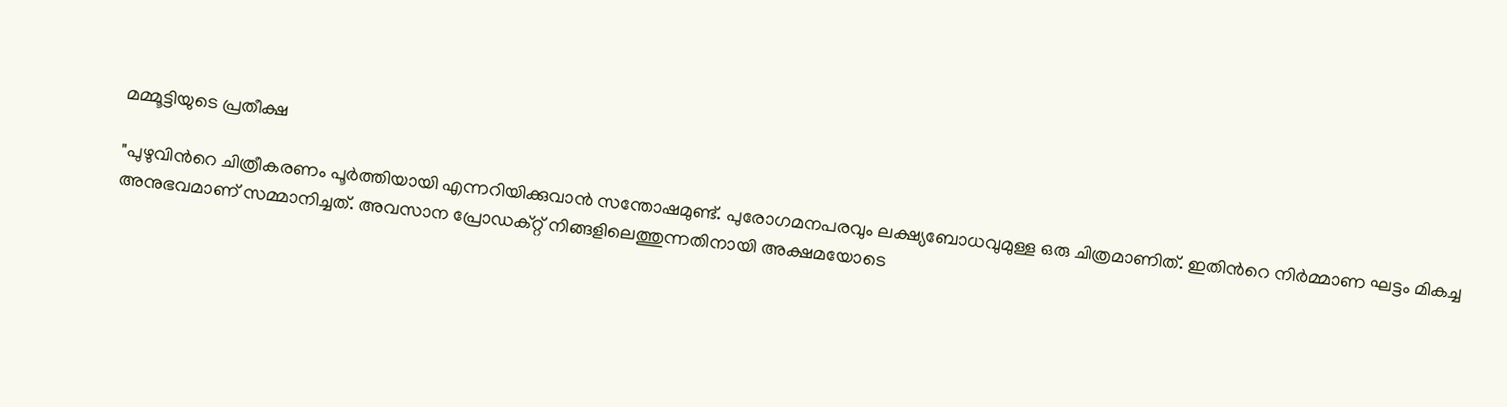മമ്മൂട്ടിയുടെ പ്രതീക്ഷ

"പുഴുവിന്‍റെ ചിത്രീകരണം പൂര്‍ത്തിയായി എന്നറിയിക്കുവാന്‍ സന്തോഷമുണ്ട്. പുരോഗമനപരവും ലക്ഷ്യബോധവുമുള്ള ഒരു ചിത്രമാണിത്. ഇതിന്‍റെ നിര്‍മ്മാണ ഘട്ടം മികച്ച അനുഭവമാണ് സമ്മാനിച്ചത്. അവസാന പ്രോഡക്റ്റ് നിങ്ങളിലെത്തുന്നതിനായി അക്ഷമയോടെ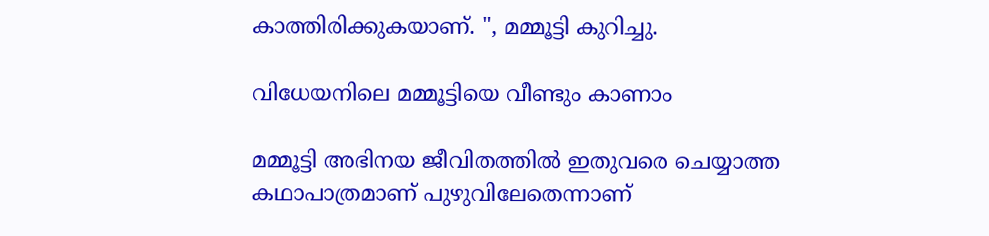കാത്തിരിക്കുകയാണ്. ", മമ്മൂട്ടി കുറിച്ചു.

വിധേയനിലെ മമ്മൂട്ടിയെ വീണ്ടും കാണാം

മമ്മൂട്ടി അഭിനയ ജീവിതത്തിൽ ഇതുവരെ ചെയ്യാത്ത കഥാപാത്രമാണ് പുഴുവിലേതെന്നാണ്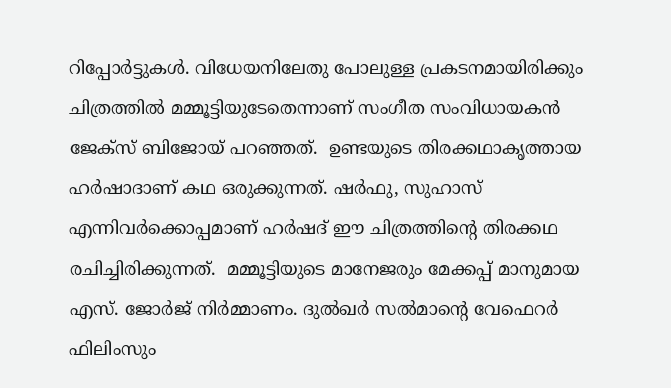റിപ്പോർട്ടുകൾ. വിധേയനിലേതു പോലുള്ള പ്രകടനമായിരിക്കും ചിത്രത്തിൽ മമ്മൂട്ടിയുടേതെന്നാണ് സംഗീത സംവിധായകൻ ജേക്സ് ബിജോയ് പറഞ്ഞത്.  ഉണ്ടയുടെ തിരക്കഥാകൃത്തായ ഹർഷാദാണ് കഥ ഒരുക്കുന്നത്. ഷര്‍ഫു, സുഹാസ് എന്നിവര്‍ക്കൊപ്പമാണ് ഹര്‍ഷദ് ഈ ചിത്രത്തിന്‍റെ തിരക്കഥ രചിച്ചിരിക്കുന്നത്.  മമ്മൂട്ടിയുടെ മാനേജരും മേക്കപ്പ് മാനുമായ എസ്. ജോർജ് നിർമ്മാണം. ദുൽഖർ സൽമാന്റെ വേഫെറർ ഫിലിംസും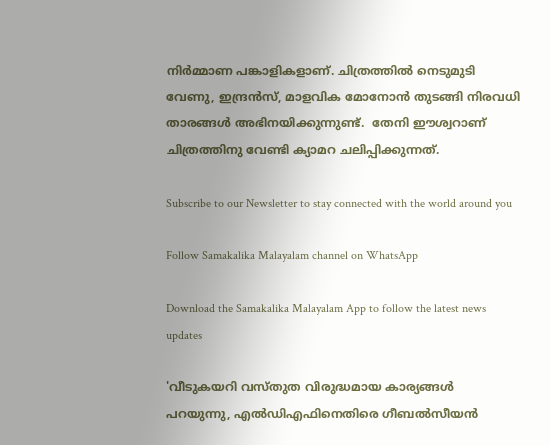നിർമ്മാണ പങ്കാളികളാണ്. ചിത്രത്തിൽ നെടുമുടി വേണു, ഇന്ദ്രൻസ്, മാളവിക മോനോൻ തുടങ്ങി നിരവധി താരങ്ങൾ അഭിനയിക്കുന്നുണ്ട്.  തേനി ഈശ്വറാണ് ചിത്രത്തിനു വേണ്ടി ക്യാമറ ചലിപ്പിക്കുന്നത്.

Subscribe to our Newsletter to stay connected with the world around you

Follow Samakalika Malayalam channel on WhatsApp

Download the Samakalika Malayalam App to follow the latest news updates

'വീടുകയറി വസ്തുത വിരുദ്ധമായ കാര്യങ്ങള്‍ പറയുന്നു, എല്‍ഡിഎഫിനെതിരെ ഗീബല്‍സീയന്‍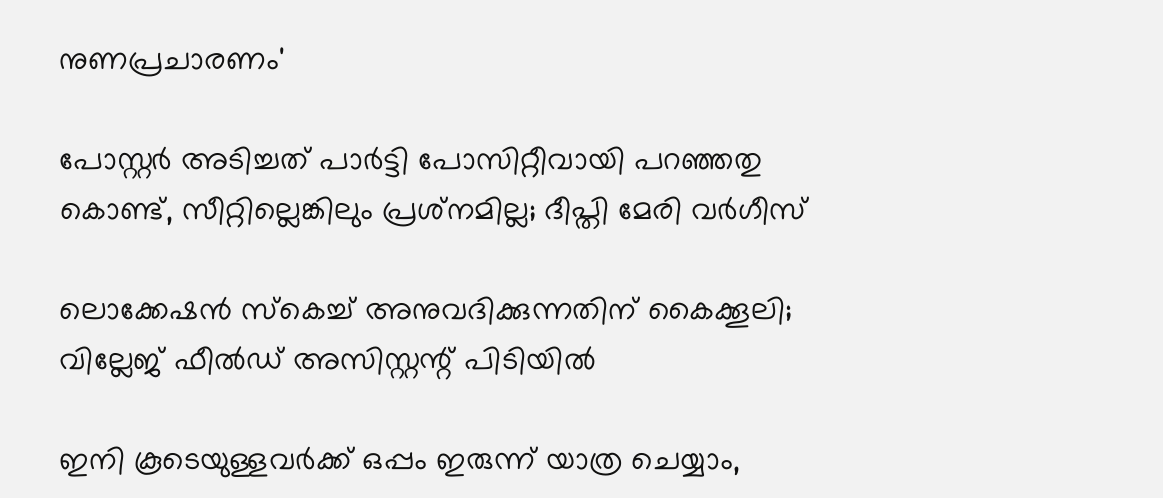നുണപ്രചാരണം'

പോസ്റ്റര്‍ അടിച്ചത് പാര്‍ട്ടി പോസിറ്റീവായി പറഞ്ഞതു കൊണ്ട്, സീറ്റില്ലെങ്കിലും പ്രശ്‌നമില്ല; ദീപ്തി മേരി വര്‍ഗീസ്

ലൊക്കേഷന്‍ സ്‌കെച്ച് അനുവദിക്കുന്നതിന് കൈക്കൂലി; വില്ലേജ് ഫീല്‍ഡ് അസിസ്റ്റന്റ് പിടിയില്‍

ഇനി കൂടെയുള്ളവര്‍ക്ക് ഒപ്പം ഇരുന്ന് യാത്ര ചെയ്യാം,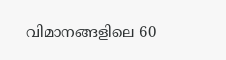വിമാനങ്ങളിലെ 60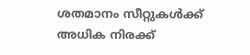ശതമാനം സീറ്റുകള്‍ക്ക് അധിക നിരക്ക്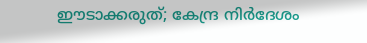ഈടാക്കരുത്; കേന്ദ്ര നിര്‍ദേശം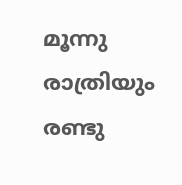മൂന്നു രാത്രിയും രണ്ടു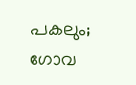പകലും; ഗോവ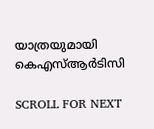യാത്രയുമായി കെഎസ്ആര്‍ടിസി

SCROLL FOR NEXT